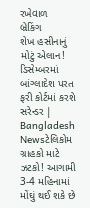રખેવાળ
બ્રેકિંગ
શેખ હસીનાનું મોટું એલાન! ડિસેમ્બરમાં બાંગ્લાદેશ પરત ફરી કોર્ટમાં કરશે સરેન્ડર | Bangladesh Newsટેલિકોમ ગ્રાહકો માટે ઝટકો! આગામી 3-4 મહિનામાં મોંઘું થઈ શકે છે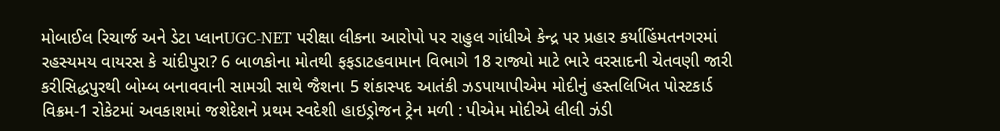મોબાઈલ રિચાર્જ અને ડેટા પ્લાનUGC-NET પરીક્ષા લીકના આરોપો પર રાહુલ ગાંધીએ કેન્દ્ર પર પ્રહાર કર્યાહિંમતનગરમાં રહસ્યમય વાયરસ કે ચાંદીપુરા? 6 બાળકોના મોતથી ફફડાટહવામાન વિભાગે 18 રાજ્યો માટે ભારે વરસાદની ચેતવણી જારી કરીસિદ્ધપુરથી બોમ્બ બનાવવાની સામગ્રી સાથે જૈશના 5 શંકાસ્પદ આતંકી ઝડપાયાપીએમ મોદીનું હસ્તલિખિત પોસ્ટકાર્ડ વિક્રમ-1 રોકેટમાં અવકાશમાં જશેદેશને પ્રથમ સ્વદેશી હાઇડ્રોજન ટ્રેન મળી : પીએમ મોદીએ લીલી ઝંડી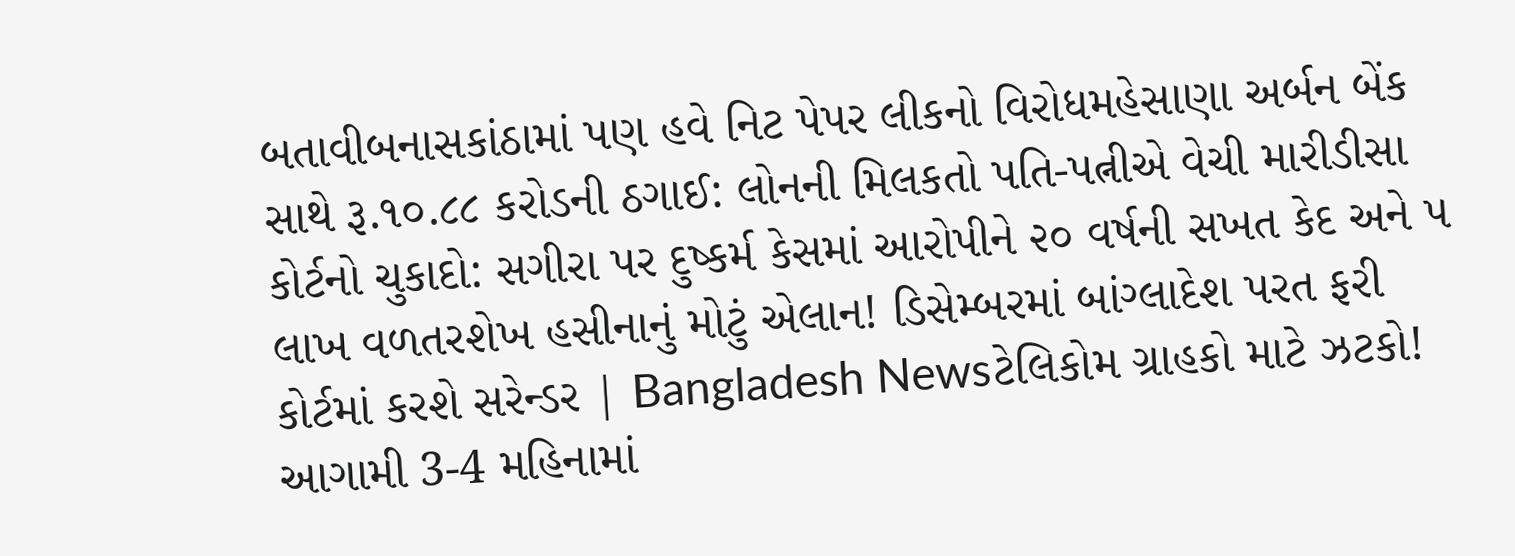બતાવીબનાસકાંઠામાં પણ હવે નિટ પેપર લીકનો વિરોધમહેસાણા અર્બન બેંક સાથે રૂ.૧૦.૮૮ કરોડની ઠગાઈ: લોનની મિલકતો પતિ-પત્નીએ વેચી મારીડીસા કોર્ટનો ચુકાદો: સગીરા પર દુષ્કર્મ કેસમાં આરોપીને ૨૦ વર્ષની સખત કેદ અને ૫ લાખ વળતરશેખ હસીનાનું મોટું એલાન! ડિસેમ્બરમાં બાંગ્લાદેશ પરત ફરી કોર્ટમાં કરશે સરેન્ડર | Bangladesh Newsટેલિકોમ ગ્રાહકો માટે ઝટકો! આગામી 3-4 મહિનામાં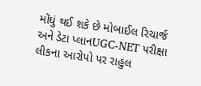મોંઘું થઈ શકે છે મોબાઈલ રિચાર્જ અને ડેટા પ્લાનUGC-NET પરીક્ષા લીકના આરોપો પર રાહુલ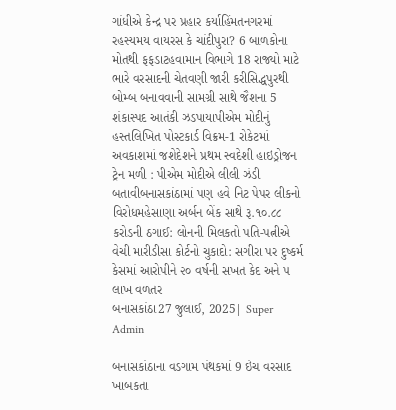ગાંધીએ કેન્દ્ર પર પ્રહાર કર્યાહિંમતનગરમાં રહસ્યમય વાયરસ કે ચાંદીપુરા? 6 બાળકોના મોતથી ફફડાટહવામાન વિભાગે 18 રાજ્યો માટે ભારે વરસાદની ચેતવણી જારી કરીસિદ્ધપુરથી બોમ્બ બનાવવાની સામગ્રી સાથે જૈશના 5 શંકાસ્પદ આતંકી ઝડપાયાપીએમ મોદીનું હસ્તલિખિત પોસ્ટકાર્ડ વિક્રમ-1 રોકેટમાં અવકાશમાં જશેદેશને પ્રથમ સ્વદેશી હાઇડ્રોજન ટ્રેન મળી : પીએમ મોદીએ લીલી ઝંડી બતાવીબનાસકાંઠામાં પણ હવે નિટ પેપર લીકનો વિરોધમહેસાણા અર્બન બેંક સાથે રૂ.૧૦.૮૮ કરોડની ઠગાઈ: લોનની મિલકતો પતિ-પત્નીએ વેચી મારીડીસા કોર્ટનો ચુકાદો: સગીરા પર દુષ્કર્મ કેસમાં આરોપીને ૨૦ વર્ષની સખત કેદ અને ૫ લાખ વળતર
બનાસકાંઠા27 જુલાઈ, 2025| Super Admin

બનાસકાંઠાના વડગામ પંથકમાં 9 ઇંચ વરસાદ ખાબકતા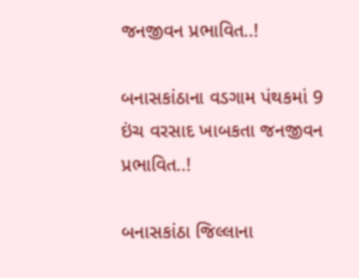જનજીવન પ્રભાવિત..!

બનાસકાંઠાના વડગામ પંથકમાં 9 ઇંચ વરસાદ ખાબકતા જનજીવન પ્રભાવિત..!

બનાસકાંઠા જિલ્લાના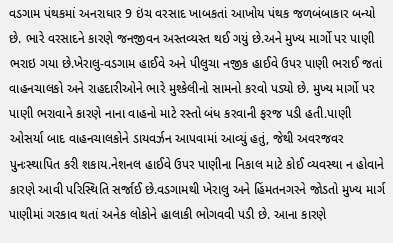વડગામ પંથકમાં અનરાધાર 9 ઇંચ વરસાદ ખાબકતાં આખોય પંથક જળબંબાકાર બન્યો છે. ભારે વરસાદને કારણે જનજીવન અસ્તવ્યસ્ત થઈ ગયું છે.અને મુખ્ય માર્ગો પર પાણી ભરાઇ ગયા છે.ખેરાલુ-વડગામ હાઈવે અને પીલુચા નજીક હાઈવે ઉપર પાણી ભરાઈ જતાં વાહનચાલકો અને રાહદારીઓને ભારે મુશ્કેલીનો સામનો કરવો પડ્યો છે. મુખ્ય માર્ગો પર પાણી ભરાવાને કારણે નાના વાહનો માટે રસ્તો બંધ કરવાની ફરજ પડી હતી.પાણી ઓસર્યા બાદ વાહનચાલકોને ડાયવર્ઝન આપવામાં આવ્યું હતું, જેથી અવરજવર પુનઃસ્થાપિત કરી શકાય.નેશનલ હાઈવે ઉપર પાણીના નિકાલ માટે કોઈ વ્યવસ્થા ન હોવાને કારણે આવી પરિસ્થિતિ સર્જાઈ છે.વડગામથી ખેરાલુ અને હિંમતનગરને જોડતો મુખ્ય માર્ગ પાણીમાં ગરકાવ થતાં અનેક લોકોને હાલાકી ભોગવવી પડી છે. આના કારણે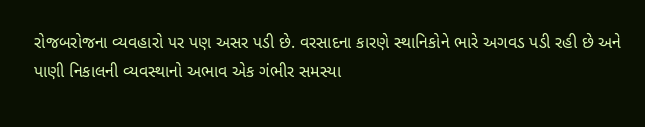રોજબરોજના વ્યવહારો પર પણ અસર પડી છે. વરસાદના કારણે સ્થાનિકોને ભારે અગવડ પડી રહી છે અને પાણી નિકાલની વ્યવસ્થાનો અભાવ એક ગંભીર સમસ્યા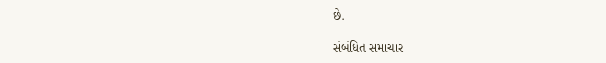છે.

સંબંધિત સમાચાર